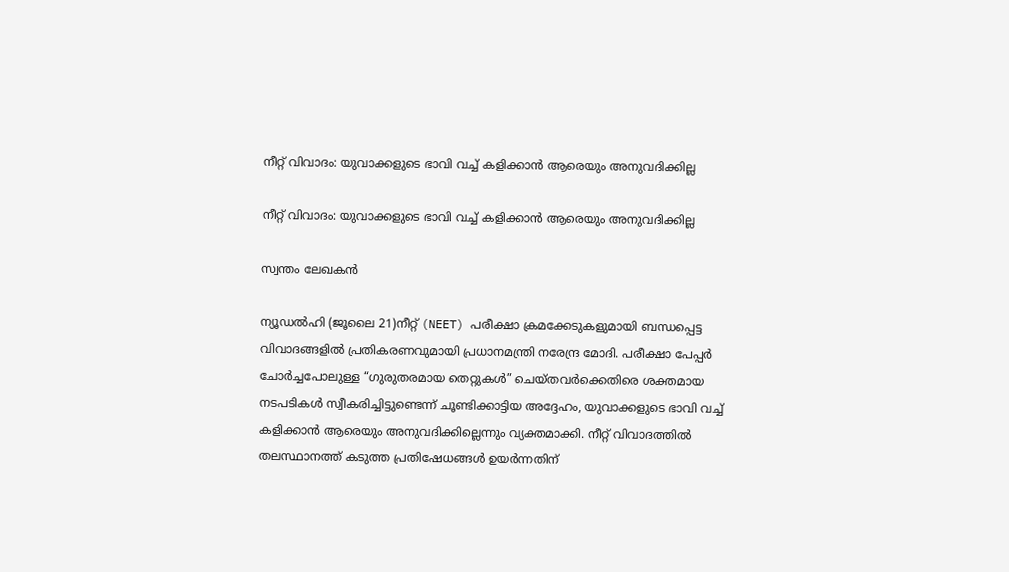നീറ്റ് വിവാദം: യുവാക്കളുടെ ഭാവി വച്ച് കളിക്കാൻ ആരെയും അനുവദിക്കില്ല

നീറ്റ് വിവാദം: യുവാക്കളുടെ ഭാവി വച്ച് കളിക്കാൻ ആരെയും അനുവദിക്കില്ല

സ്വന്തം ലേഖകൻ

ന്യൂഡൽഹി (ജൂലൈ 21)നീറ്റ് (NEET) പരീക്ഷാ ക്രമക്കേടുകളുമായി ബന്ധപ്പെട്ട വിവാദങ്ങളിൽ പ്രതികരണവുമായി പ്രധാനമന്ത്രി നരേന്ദ്ര മോദി. പരീക്ഷാ പേപ്പർ ചോർച്ചപോലുള്ള “ഗുരുതരമായ തെറ്റുകൾ” ചെയ്തവർക്കെതിരെ ശക്തമായ നടപടികൾ സ്വീകരിച്ചിട്ടുണ്ടെന്ന് ചൂണ്ടിക്കാട്ടിയ അദ്ദേഹം, യുവാക്കളുടെ ഭാവി വച്ച് കളിക്കാൻ ആരെയും അനുവദിക്കില്ലെന്നും വ്യക്തമാക്കി. നീറ്റ് വിവാദത്തിൽ തലസ്ഥാനത്ത് കടുത്ത പ്രതിഷേധങ്ങൾ ഉയർന്നതിന്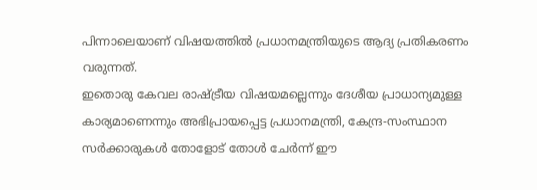പിന്നാലെയാണ് വിഷയത്തിൽ പ്രധാനമന്ത്രിയുടെ ആദ്യ പ്രതികരണം വരുന്നത്.
ഇതൊരു കേവല രാഷ്ട്രീയ വിഷയമല്ലെന്നും ദേശീയ പ്രാധാന്യമുള്ള കാര്യമാണെന്നും അഭിപ്രായപ്പെട്ട പ്രധാനമന്ത്രി, കേന്ദ്ര-സംസ്ഥാന സർക്കാരുകൾ തോളോട് തോൾ ചേർന്ന് ഈ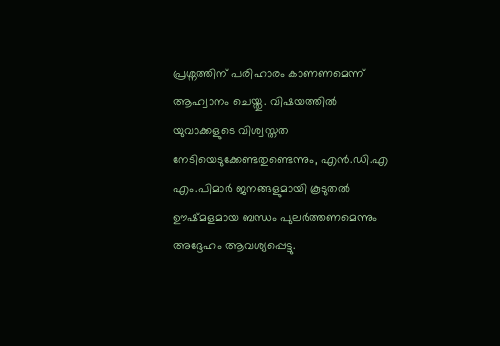പ്രശ്നത്തിന് പരിഹാരം കാണണമെന്ന് ആഹ്വാനം ചെയ്തു. വിഷയത്തിൽ യുവാക്കളുടെ വിശ്വസ്തത നേടിയെടുക്കേണ്ടതുണ്ടെന്നും, എൻ.ഡി.എ എം.പിമാർ ജനങ്ങളുമായി കൂടുതൽ ഊഷ്മളമായ ബന്ധം പുലർത്തണമെന്നും അദ്ദേഹം ആവശ്യപ്പെട്ടു.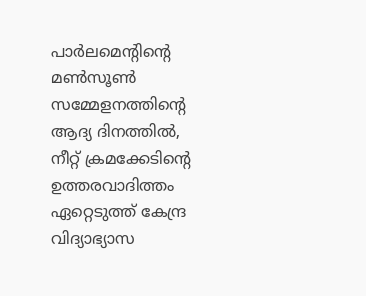പാർലമെന്റിന്റെ മൺസൂൺ സമ്മേളനത്തിന്റെ ആദ്യ ദിനത്തിൽ, നീറ്റ് ക്രമക്കേടിന്റെ ഉത്തരവാദിത്തം ഏറ്റെടുത്ത് കേന്ദ്ര വിദ്യാഭ്യാസ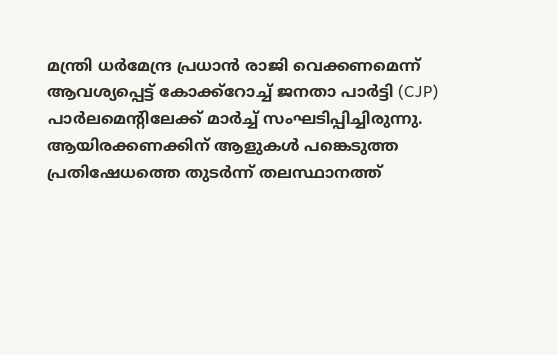മന്ത്രി ധർമേന്ദ്ര പ്രധാൻ രാജി വെക്കണമെന്ന് ആവശ്യപ്പെട്ട് കോക്ക്റോച്ച് ജനതാ പാർട്ടി (CJP) പാർലമെന്റിലേക്ക് മാർച്ച് സംഘടിപ്പിച്ചിരുന്നു. ആയിരക്കണക്കിന് ആളുകൾ പങ്കെടുത്ത പ്രതിഷേധത്തെ തുടർന്ന് തലസ്ഥാനത്ത്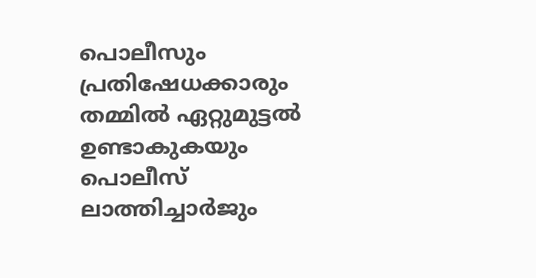പൊലീസും പ്രതിഷേധക്കാരും തമ്മിൽ ഏറ്റുമുട്ടൽ ഉണ്ടാകുകയും പൊലീസ് ലാത്തിച്ചാർജും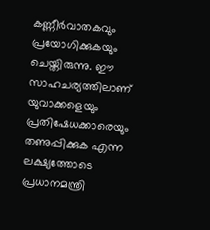കണ്ണീർവാതകവും പ്രയോഗിക്കുകയും ചെയ്തിരുന്നു. ഈ സാഹചര്യത്തിലാണ് യുവാക്കളെയും പ്രതിഷേധക്കാരെയും തണുപ്പിക്കുക എന്ന ലക്ഷ്യത്തോടെ പ്രധാനമന്ത്രി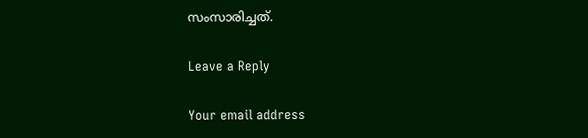സംസാരിച്ചത്.

Leave a Reply

Your email address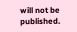will not be published.